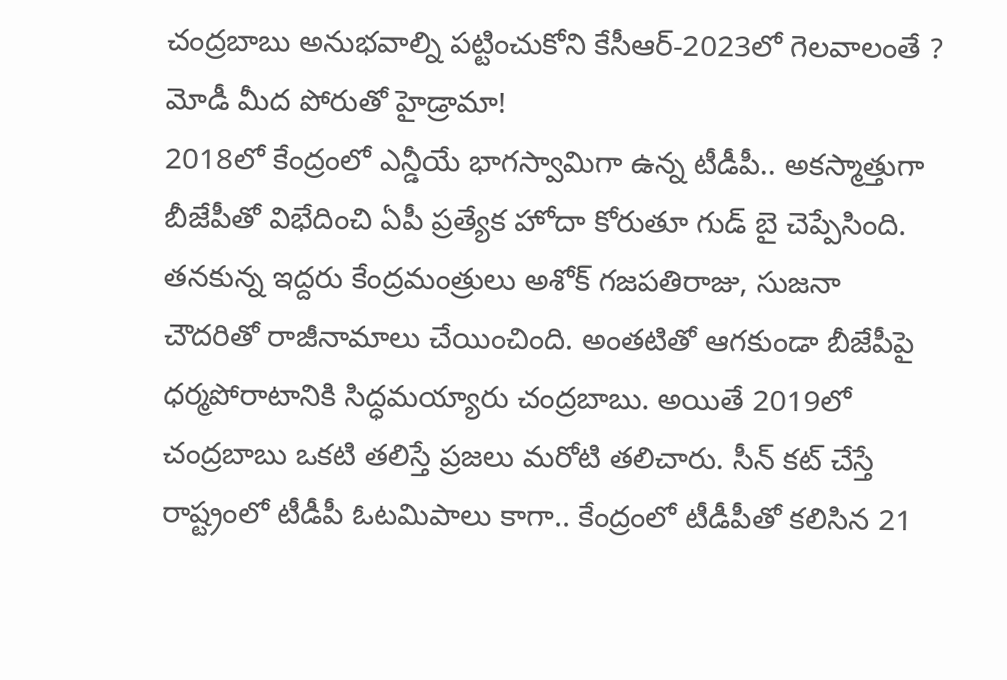చంద్రబాబు అనుభవాల్ని పట్టించుకోని కేసీఆర్-2023లో గెలవాలంతే ? మోడీ మీద పోరుతో హైడ్రామా!
2018లో కేంద్రంలో ఎన్డీయే భాగస్వామిగా ఉన్న టీడీపీ.. అకస్మాత్తుగా బీజేపీతో విభేదించి ఏపీ ప్రత్యేక హోదా కోరుతూ గుడ్ బై చెప్పేసింది. తనకున్న ఇద్దరు కేంద్రమంత్రులు అశోక్ గజపతిరాజు, సుజనా చౌదరితో రాజీనామాలు చేయించింది. అంతటితో ఆగకుండా బీజేపీపై ధర్మపోరాటానికి సిద్ధమయ్యారు చంద్రబాబు. అయితే 2019లో చంద్రబాబు ఒకటి తలిస్తే ప్రజలు మరోటి తలిచారు. సీన్ కట్ చేస్తే రాష్ట్రంలో టీడీపీ ఓటమిపాలు కాగా.. కేంద్రంలో టీడీపీతో కలిసిన 21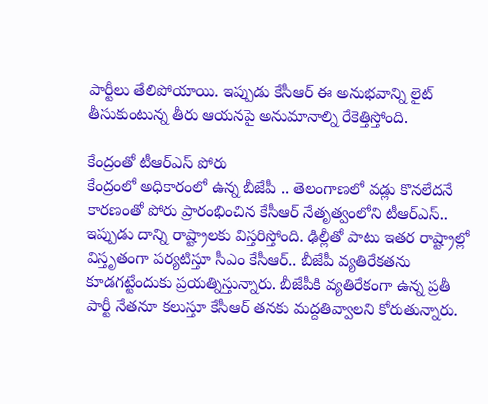పార్టీలు తేలిపోయాయి. ఇప్పుడు కేసీఆర్ ఈ అనుభవాన్ని లైట్ తీసుకుంటున్న తీరు ఆయనపై అనుమానాల్ని రేకెత్తిస్తోంది.

కేంద్రంతో టీఆర్ఎస్ పోరు
కేంద్రంలో అధికారంలో ఉన్న బీజేపీ .. తెలంగాణలో వడ్లు కొనలేదనే కారణంతో పోరు ప్రారంభించిన కేసీఆర్ నేతృత్వంలోని టీఆర్ఎస్.. ఇప్పుడు దాన్ని రాష్ట్రాలకు విస్తరిస్తోంది. ఢిల్లీతో పాటు ఇతర రాష్ట్రాల్లో విస్తృతంగా పర్యటిస్తూ సీఎం కేసీఆర్.. బీజేపీ వ్యతిరేకతను కూడగట్టేందుకు ప్రయత్నిస్తున్నారు. బీజేపీకి వ్యతిరేకంగా ఉన్న ప్రతీ పార్టీ నేతనూ కలుస్తూ కేసీఆర్ తనకు మద్దతివ్వాలని కోరుతున్నారు.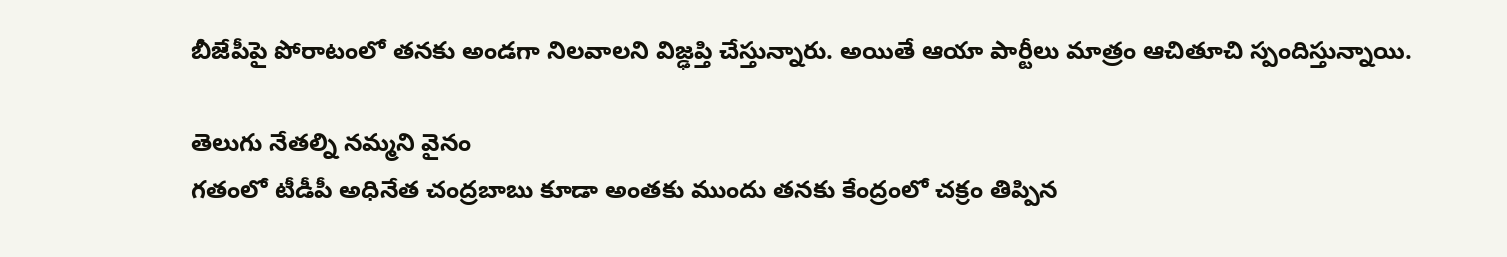బీజేపీపై పోరాటంలో తనకు అండగా నిలవాలని విజ్ఢప్తి చేస్తున్నారు. అయితే ఆయా పార్టీలు మాత్రం ఆచితూచి స్పందిస్తున్నాయి.

తెలుగు నేతల్ని నమ్మని వైనం
గతంలో టీడీపీ అధినేత చంద్రబాబు కూడా అంతకు ముందు తనకు కేంద్రంలో చక్రం తిప్పిన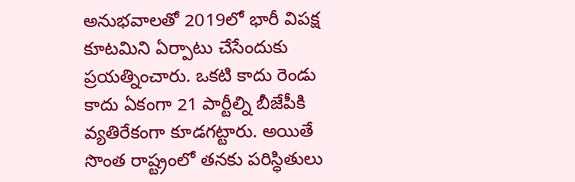అనుభవాలతో 2019లో భారీ విపక్ష కూటమిని ఏర్పాటు చేసేందుకు ప్రయత్నించారు. ఒకటి కాదు రెండు కాదు ఏకంగా 21 పార్టీల్ని బీజేపీకి వ్యతిరేకంగా కూడగట్టారు. అయితే సొంత రాష్ట్రంలో తనకు పరిస్ధితులు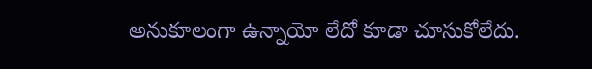అనుకూలంగా ఉన్నాయో లేదో కూడా చూసుకోలేదు.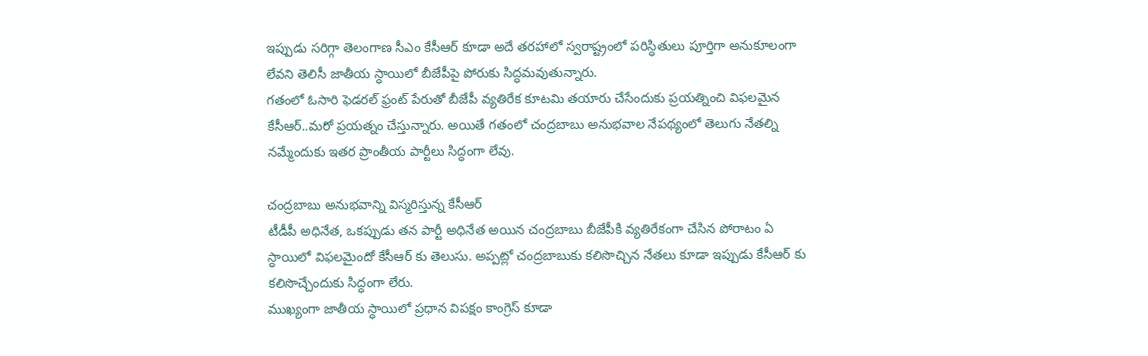ఇప్పుడు సరిగ్గా తెలంగాణ సీఎం కేసీఆర్ కూడా అదే తరహాలో స్వరాష్ట్రంలో పరిస్ధితులు పూర్తిగా అనుకూలంగా లేవని తెలిసీ జాతీయ స్ధాయిలో బీజేపీపై పోరుకు సిద్ధమవుతున్నారు.
గతంలో ఓసారి ఫెడరల్ ఫ్రంట్ పేరుతో బీజేపీ వ్యతిరేక కూటమి తయారు చేసేందుకు ప్రయత్నించి విఫలమైన కేసీఆర్..మరో ప్రయత్నం చేస్తున్నారు. అయితే గతంలో చంద్రబాబు అనుభవాల నేపథ్యంలో తెలుగు నేతల్ని నమ్మేందుకు ఇతర ప్రాంతీయ పార్టీలు సిద్ధంగా లేవు.

చంద్రబాబు అనుభవాన్ని విస్మరిస్తున్న కేసీఆర్
టీడీపీ అధినేత, ఒకప్పుడు తన పార్టీ అధినేత అయిన చంద్రబాబు బీజేపీకి వ్యతిరేకంగా చేసిన పోరాటం ఏ స్ధాయిలో విఫలమైందో కేసీఆర్ కు తెలుసు. అప్పట్లో చంద్రబాబుకు కలిసొచ్చిన నేతలు కూడా ఇప్పుడు కేసీఆర్ కు కలిసొచ్చేందుకు సిద్ధంగా లేరు.
ముఖ్యంగా జాతీయ స్ధాయిలో ప్రధాన విపక్షం కాంగ్రెస్ కూడా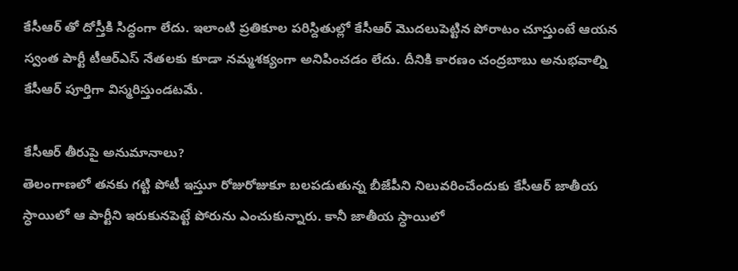కేసీఆర్ తో దోస్తీకి సిద్ధంగా లేదు. ఇలాంటి ప్రతికూల పరిస్దితుల్లో కేసీఆర్ మొదలుపెట్టిన పోరాటం చూస్తుంటే ఆయన స్వంత పార్టీ టీఆర్ఎస్ నేతలకు కూడా నమ్మశక్యంగా అనిపించడం లేదు. దీనికి కారణం చంద్రబాబు అనుభవాల్ని కేసీఆర్ పూర్తిగా విస్మరిస్తుండటమే.

కేసీఆర్ తీరుపై అనుమానాలు?
తెలంగాణలో తనకు గట్టి పోటీ ఇస్తుూ రోజురోజుకూ బలపడుతున్న బీజేపీని నిలువరించేందుకు కేసీఆర్ జాతీయ స్ధాయిలో ఆ పార్టీని ఇరుకునపెట్టే పోరును ఎంచుకున్నారు. కానీ జాతీయ స్ధాయిలో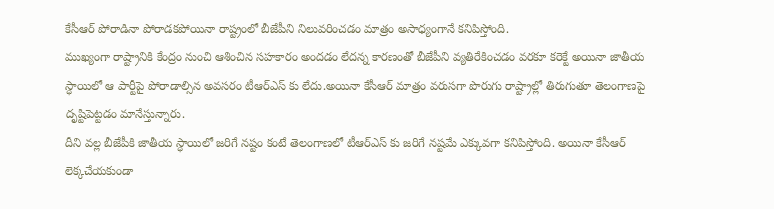కేసీఆర్ పోరాడినా పోరాడకపోయినా రాష్ట్రంలో బీజేపీని నిలువరించడం మాత్రం అసాధ్యంగానే కనిపిస్తోంది.
ముఖ్యంగా రాష్ట్రానికి కేంద్రం నుంచి ఆశించిన సహకారం అందడం లేదన్న కారణంతో బీజేపీని వ్యతిరేకించడం వరకూ కరెక్టే అయినా జాతీయ స్ధాయిలో ఆ పార్టీపై పోరాడాల్సిన అవసరం టీఆర్ఎస్ కు లేదు.అయినా కేసీఆర్ మాత్రం వరుసగా పొరుగు రాష్ట్రాల్లో తిరుగుతూ తెలంగాణపై దృష్టిపెట్టడం మానేస్తున్నారు.
దీని వల్ల బీజేపీకి జాతీయ స్ధాయిలో జరిగే నష్టం కంటే తెలంగాణలో టీఆర్ఎస్ కు జరిగే నష్టమే ఎక్కువగా కనిపిస్తోంది. అయినా కేసీఆర్ లెక్కచేయకుండా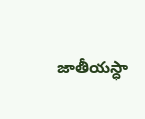జాతీయస్ధా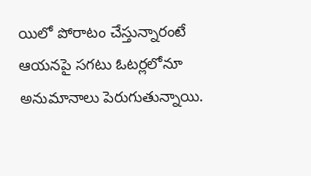యిలో పోరాటం చేస్తున్నారంటే ఆయనపై సగటు ఓటర్లలోనూ అనుమానాలు పెరుగుతున్నాయి.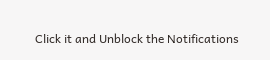Click it and Unblock the Notifications